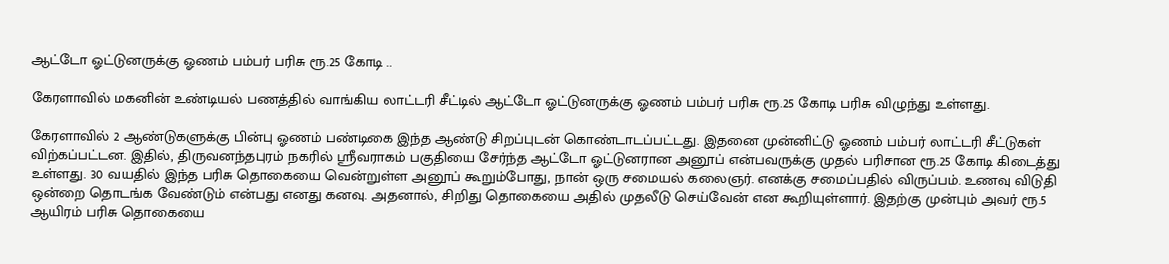ஆட்டோ ஓட்டுனருக்கு ஓணம் பம்பர் பரிசு ரூ.25 கோடி ..

கேரளாவில் மகனின் உண்டியல் பணத்தில் வாங்கிய லாட்டரி சீட்டில் ஆட்டோ ஓட்டுனருக்கு ஓணம் பம்பர் பரிசு ரூ.25 கோடி பரிசு விழுந்து உள்ளது.

கேரளாவில் 2 ஆண்டுகளுக்கு பின்பு ஓணம் பண்டிகை இந்த ஆண்டு சிறப்புடன் கொண்டாடப்பட்டது. இதனை முன்னிட்டு ஓணம் பம்பர் லாட்டரி சீட்டுகள் விற்கப்பட்டன. இதில், திருவனந்தபுரம் நகரில் ஸ்ரீவராகம் பகுதியை சேர்ந்த ஆட்டோ ஓட்டுனரான அனூப் என்பவருக்கு முதல் பரிசான ரூ.25 கோடி கிடைத்து உள்ளது. 30 வயதில் இந்த பரிசு தொகையை வென்றுள்ள அனூப் கூறும்போது, நான் ஒரு சமையல் கலைஞர். எனக்கு சமைப்பதில் விருப்பம். உணவு விடுதி ஒன்றை தொடங்க வேண்டும் என்பது எனது கனவு. அதனால், சிறிது தொகையை அதில் முதலீடு செய்வேன் என கூறியுள்ளார். இதற்கு முன்பும் அவர் ரூ.5 ஆயிரம் பரிசு தொகையை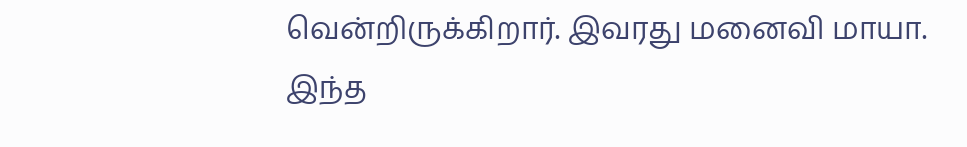வென்றிருக்கிறார். இவரது மனைவி மாயா. இந்த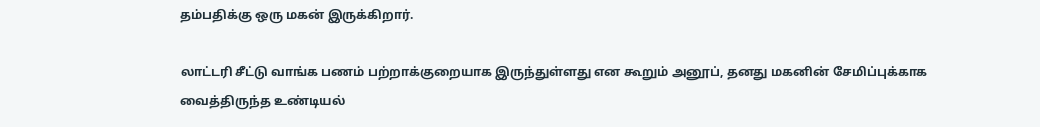தம்பதிக்கு ஒரு மகன் இருக்கிறார்.

லாட்டரி சீட்டு வாங்க பணம் பற்றாக்குறையாக இருந்துள்ளது என கூறும் அனூப், தனது மகனின் சேமிப்புக்காக வைத்திருந்த உண்டியல்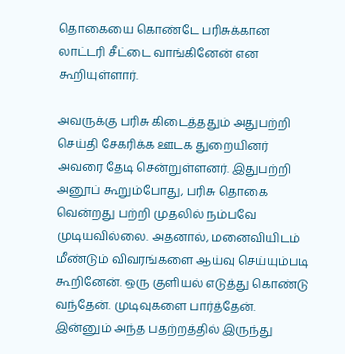தொகையை கொண்டே பரிசுக்கான லாட்டரி சீட்டை வாங்கினேன் என கூறியுள்ளார்.

அவருக்கு பரிசு கிடைத்ததும் அதுபற்றி செய்தி சேகரிக்க ஊடக துறையினர் அவரை தேடி சென்றுள்ளனர். இதுபற்றி அனூப் கூறும்போது, பரிசு தொகை வென்றது பற்றி முதலில் நம்பவே முடியவில்லை. அதனால், மனைவியிடம் மீண்டும் விவரங்களை ஆய்வு செய்யும்படி கூறினேன். ஒரு குளியல் எடுத்து கொண்டு வந்தேன். முடிவுகளை பார்த்தேன். இன்னும் அந்த பதற்றத்தில் இருந்து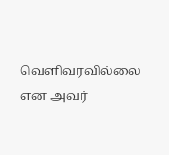வெளிவரவில்லை என அவர்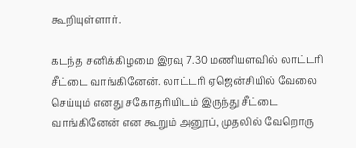கூறியுள்ளார்.

கடந்த சனிக்கிழமை இரவு 7.30 மணியளவில் லாட்டரி சீட்டை வாங்கினேன். லாட்டரி ஏஜென்சியில் வேலை செய்யும் எனது சகோதரியிடம் இருந்து சீட்டை வாங்கினேன் என கூறும் அனூப், முதலில் வேறொரு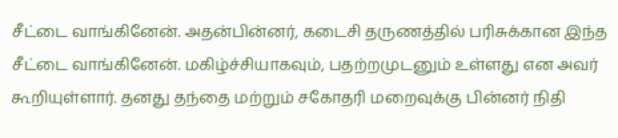சீட்டை வாங்கினேன். அதன்பின்னர், கடைசி தருணத்தில் பரிசுக்கான இந்த சீட்டை வாங்கினேன். மகிழ்ச்சியாகவும், பதற்றமுடனும் உள்ளது என அவர் கூறியுள்ளார். தனது தந்தை மற்றும் சகோதரி மறைவுக்கு பின்னர் நிதி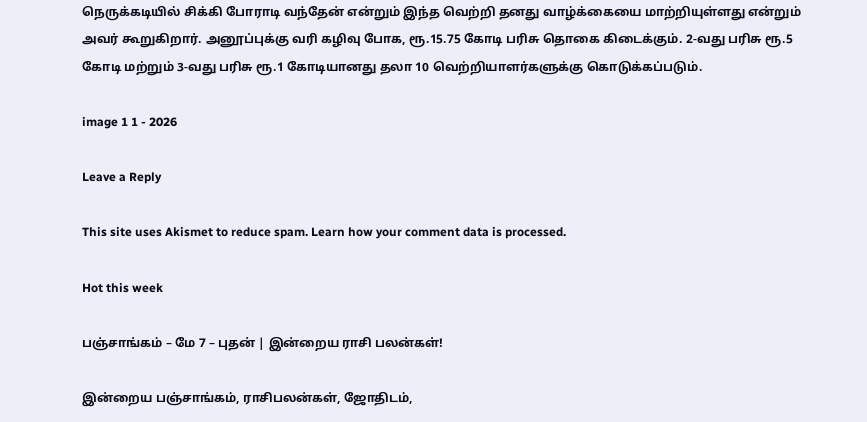நெருக்கடியில் சிக்கி போராடி வந்தேன் என்றும் இந்த வெற்றி தனது வாழ்க்கையை மாற்றியுள்ளது என்றும் அவர் கூறுகிறார். அனூப்புக்கு வரி கழிவு போக, ரூ.15.75 கோடி பரிசு தொகை கிடைக்கும். 2-வது பரிசு ரூ.5 கோடி மற்றும் 3-வது பரிசு ரூ.1 கோடியானது தலா 10 வெற்றியாளர்களுக்கு கொடுக்கப்படும்.

image 1 1 - 2026

Leave a Reply

This site uses Akismet to reduce spam. Learn how your comment data is processed.

Hot this week

பஞ்சாங்கம் – மே 7 – புதன் | இன்றைய ராசி பலன்கள்!

இன்றைய பஞ்சாங்கம், ராசிபலன்கள், ஜோதிடம்,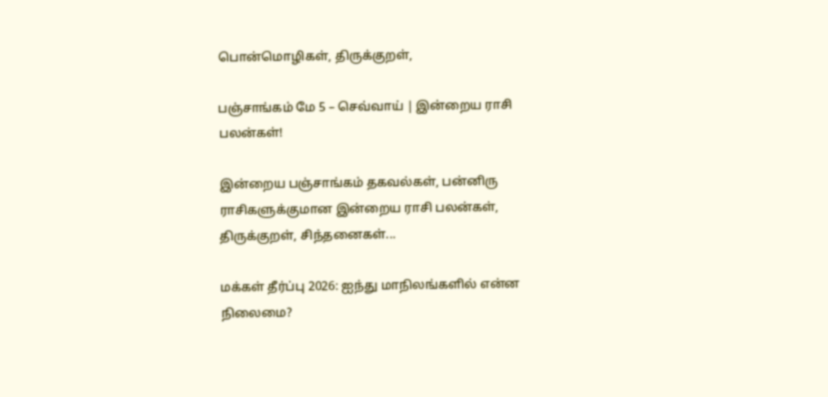பொன்மொழிகள், திருக்குறள்,

பஞ்சாங்கம் மே 5 – செவ்வாய் | இன்றைய ராசி பலன்கள்!

இன்றைய பஞ்சாங்கம் தகவல்கள், பன்னிரு ராசிகளுக்குமான இன்றைய ராசி பலன்கள், திருக்குறள், சிந்தனைகள்...

மக்கள் தீர்ப்பு 2026: ஐந்து மாநிலங்களில் என்ன நிலைமை?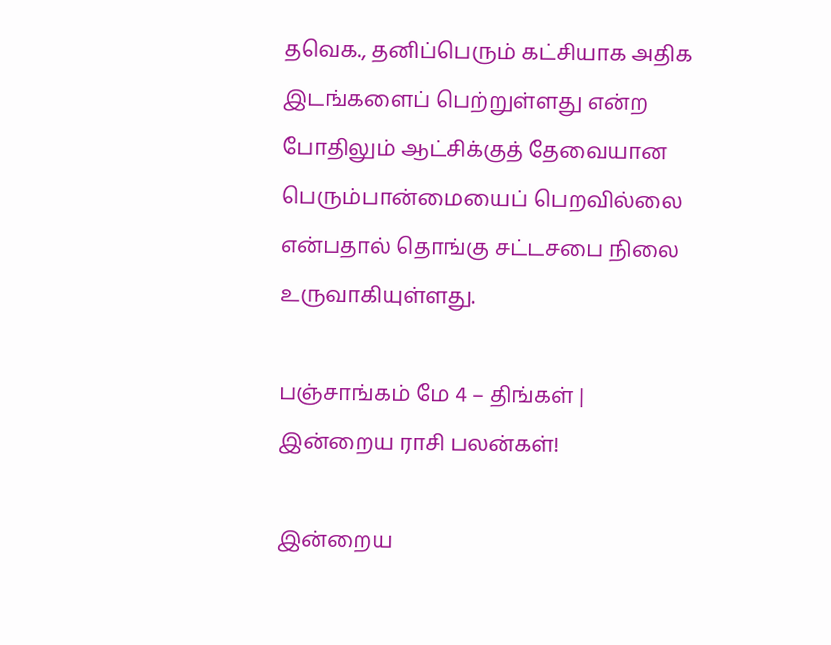தவெக., தனிப்பெரும் கட்சியாக அதிக இடங்களைப் பெற்றுள்ளது என்ற போதிலும் ஆட்சிக்குத் தேவையான பெரும்பான்மையைப் பெறவில்லை என்பதால் தொங்கு சட்டசபை நிலை உருவாகியுள்ளது.

பஞ்சாங்கம் மே 4 – திங்கள் | இன்றைய ராசி பலன்கள்!

இன்றைய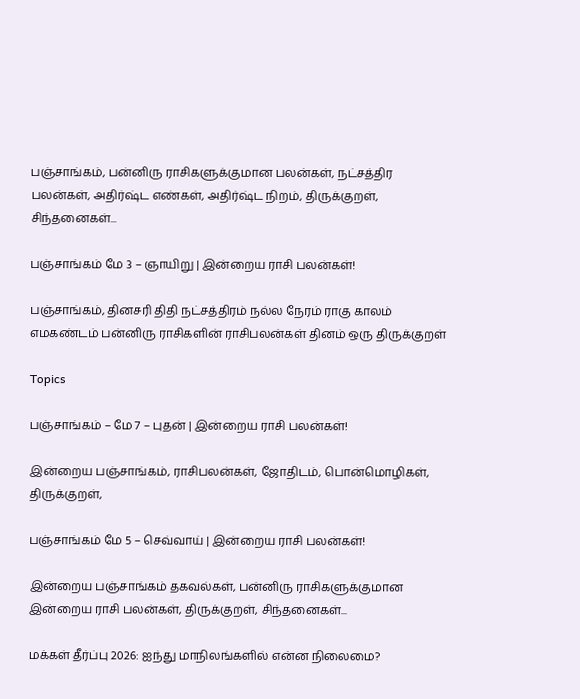பஞ்சாங்கம், பன்னிரு ராசிகளுக்குமான பலன்கள், நட்சத்திர பலன்கள், அதிர்ஷ்ட எண்கள், அதிர்ஷ்ட நிறம், திருக்குறள், சிந்தனைகள்...

பஞ்சாங்கம் மே 3 – ஞாயிறு | இன்றைய ராசி பலன்கள்!

பஞ்சாங்கம், தினசரி திதி நட்சத்திரம் நல்ல நேரம் ராகு காலம் எமகண்டம் பன்னிரு ராசிகளின் ராசிபலன்கள் தினம் ஒரு திருக்குறள்

Topics

பஞ்சாங்கம் – மே 7 – புதன் | இன்றைய ராசி பலன்கள்!

இன்றைய பஞ்சாங்கம், ராசிபலன்கள், ஜோதிடம், பொன்மொழிகள், திருக்குறள்,

பஞ்சாங்கம் மே 5 – செவ்வாய் | இன்றைய ராசி பலன்கள்!

இன்றைய பஞ்சாங்கம் தகவல்கள், பன்னிரு ராசிகளுக்குமான இன்றைய ராசி பலன்கள், திருக்குறள், சிந்தனைகள்...

மக்கள் தீர்ப்பு 2026: ஐந்து மாநிலங்களில் என்ன நிலைமை?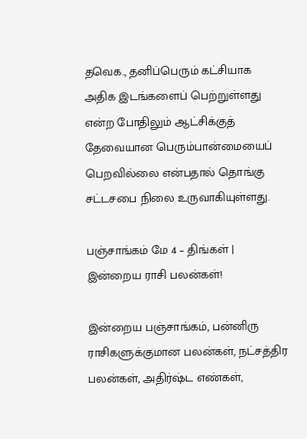தவெக., தனிப்பெரும் கட்சியாக அதிக இடங்களைப் பெற்றுள்ளது என்ற போதிலும் ஆட்சிக்குத் தேவையான பெரும்பான்மையைப் பெறவில்லை என்பதால் தொங்கு சட்டசபை நிலை உருவாகியுள்ளது.

பஞ்சாங்கம் மே 4 – திங்கள் | இன்றைய ராசி பலன்கள்!

இன்றைய பஞ்சாங்கம், பன்னிரு ராசிகளுக்குமான பலன்கள், நட்சத்திர பலன்கள், அதிர்ஷ்ட எண்கள்,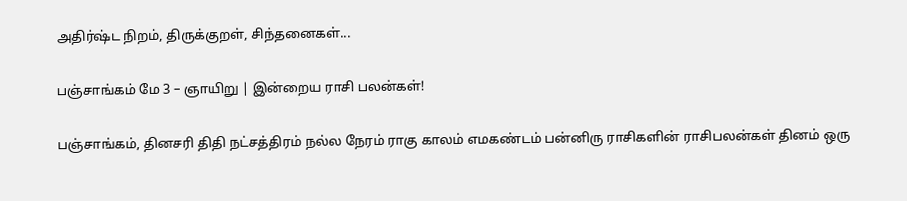அதிர்ஷ்ட நிறம், திருக்குறள், சிந்தனைகள்...

பஞ்சாங்கம் மே 3 – ஞாயிறு | இன்றைய ராசி பலன்கள்!

பஞ்சாங்கம், தினசரி திதி நட்சத்திரம் நல்ல நேரம் ராகு காலம் எமகண்டம் பன்னிரு ராசிகளின் ராசிபலன்கள் தினம் ஒரு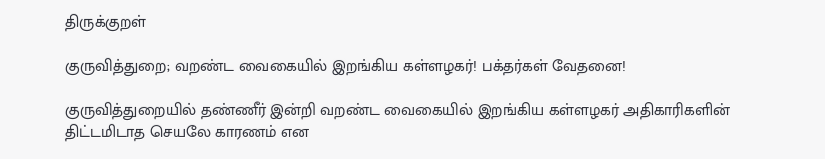திருக்குறள்

குருவித்துறை; வறண்ட வைகையில் இறங்கிய கள்ளழகர்! பக்தர்கள் வேதனை!

குருவித்துறையில் தண்ணீர் இன்றி வறண்ட வைகையில் இறங்கிய கள்ளழகர் அதிகாரிகளின் திட்டமிடாத செயலே காரணம் என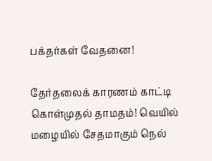பக்தர்கள் வேதனை!

தேர்தலைக் காரணம் காட்டி கொள்முதல் தாமதம்! வெயில் மழையில் சேதமாகும் நெல்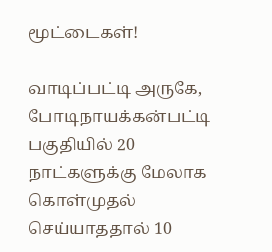மூட்டைகள்!

வாடிப்பட்டி அருகே, போடிநாயக்கன்பட்டி பகுதியில் 20 நாட்களுக்கு மேலாக கொள்முதல் செய்யாததால் 10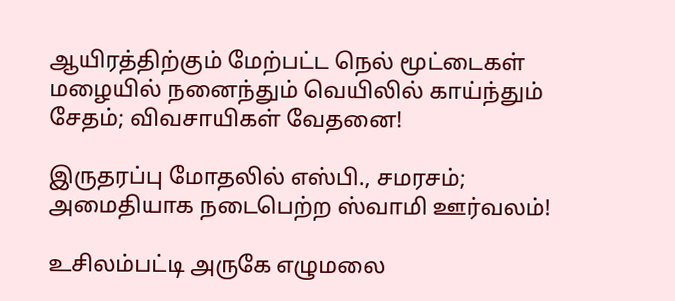ஆயிரத்திற்கும் மேற்பட்ட நெல் மூட்டைகள் மழையில் நனைந்தும் வெயிலில் காய்ந்தும் சேதம்; விவசாயிகள் வேதனை!

இருதரப்பு மோதலில் எஸ்பி., சமரசம்; அமைதியாக நடைபெற்ற ஸ்வாமி ஊர்வலம்!

உசிலம்பட்டி அருகே எழுமலை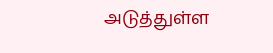அடுத்துள்ள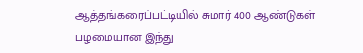ஆத்தங்கரைப்பட்டியில் சுமார் 400 ஆண்டுகள் பழமையான இந்து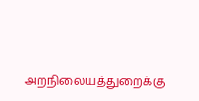அறநிலையத்துறைக்கு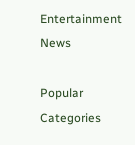Entertainment News

Popular Categories